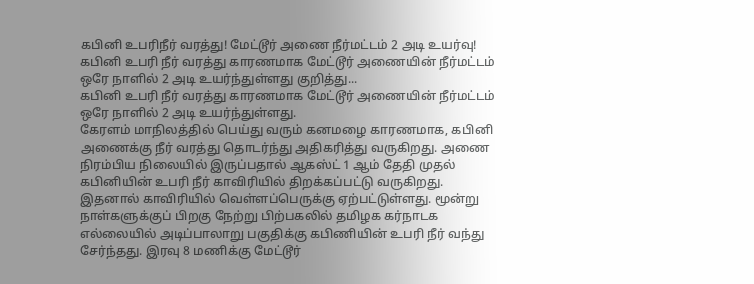கபினி உபரிநீர் வரத்து! மேட்டூர் அணை நீர்மட்டம் 2 அடி உயர்வு!
கபினி உபரி நீர் வரத்து காரணமாக மேட்டூர் அணையின் நீர்மட்டம் ஒரே நாளில் 2 அடி உயர்ந்துள்ளது குறித்து...
கபினி உபரி நீர் வரத்து காரணமாக மேட்டூர் அணையின் நீர்மட்டம் ஒரே நாளில் 2 அடி உயர்ந்துள்ளது.
கேரளம் மாநிலத்தில் பெய்து வரும் கனமழை காரணமாக, கபினி அணைக்கு நீர் வரத்து தொடர்ந்து அதிகரித்து வருகிறது. அணை நிரம்பிய நிலையில் இருப்பதால் ஆகஸ்ட் 1 ஆம் தேதி முதல் கபினியின் உபரி நீர் காவிரியில் திறக்கப்பட்டு வருகிறது. இதனால் காவிரியில் வெள்ளப்பெருக்கு ஏற்பட்டுள்ளது. மூன்று நாள்களுக்குப் பிறகு நேற்று பிற்பகலில் தமிழக கர்நாடக எல்லையில் அடிப்பாலாறு பகுதிக்கு கபிணியின் உபரி நீர் வந்து சேர்ந்தது. இரவு 8 மணிக்கு மேட்டூர்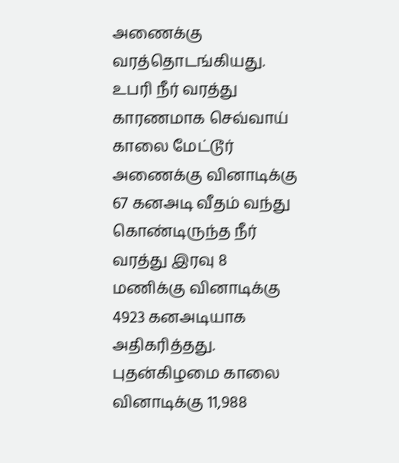அணைக்கு வரத்தொடங்கியது. உபரி நீர் வரத்து காரணமாக செவ்வாய் காலை மேட்டூர் அணைக்கு வினாடிக்கு 67 கனஅடி வீதம் வந்து கொண்டிருந்த நீர் வரத்து இரவு 8 மணிக்கு வினாடிக்கு 4923 கனஅடியாக அதிகரித்தது. புதன்கிழமை காலை வினாடிக்கு 11,988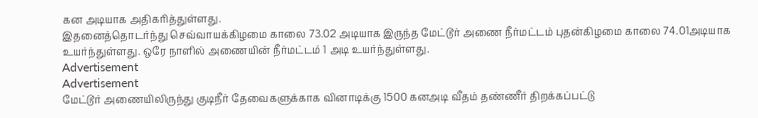கன அடியாக அதிகரித்துள்ளது.
இதனைத்தொடர்ந்து செவ்வாயக்கிழமை காலை 73.02 அடியாக இருந்த மேட்டூர் அணை நீர்மட்டம் புதன்கிழமை காலை 74.01அடியாக உயர்ந்துள்ளது. ஒரே நாளில் அணையின் நீர்மட்டம் 1 அடி உயர்ந்துள்ளது.
Advertisement
Advertisement
மேட்டூர் அணையிலிருந்து குடிநீர் தேவைகளுக்காக வினாடிக்கு 1500 கனஅடி வீதம் தண்ணீர் திறக்கப்பட்டு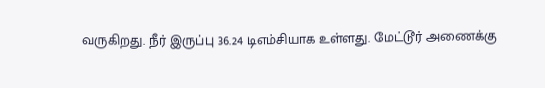வருகிறது. நீர் இருப்பு 36.24 டிஎம்சியாக உள்ளது. மேட்டூர் அணைக்கு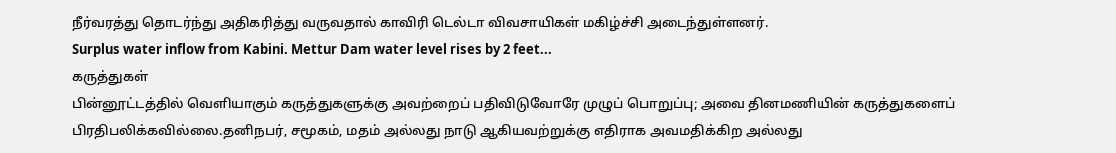நீர்வரத்து தொடர்ந்து அதிகரித்து வருவதால் காவிரி டெல்டா விவசாயிகள் மகிழ்ச்சி அடைந்துள்ளனர்.
Surplus water inflow from Kabini. Mettur Dam water level rises by 2 feet...
கருத்துகள்
பின்னூட்டத்தில் வெளியாகும் கருத்துகளுக்கு அவற்றைப் பதிவிடுவோரே முழுப் பொறுப்பு; அவை தினமணியின் கருத்துகளைப் பிரதிபலிக்கவில்லை.தனிநபர், சமூகம், மதம் அல்லது நாடு ஆகியவற்றுக்கு எதிராக அவமதிக்கிற அல்லது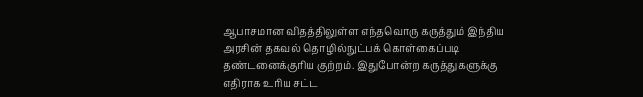ஆபாசமான விதத்திலுள்ள எந்தவொரு கருத்தும் இந்திய அரசின் தகவல் தொழில்நுட்பக் கொள்கைப்படி தண்டனைக்குரிய குற்றம். இதுபோன்ற கருத்துகளுக்கு எதிராக உரிய சட்ட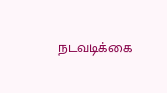நடவடிக்கை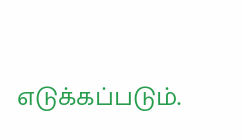எடுக்கப்படும்.